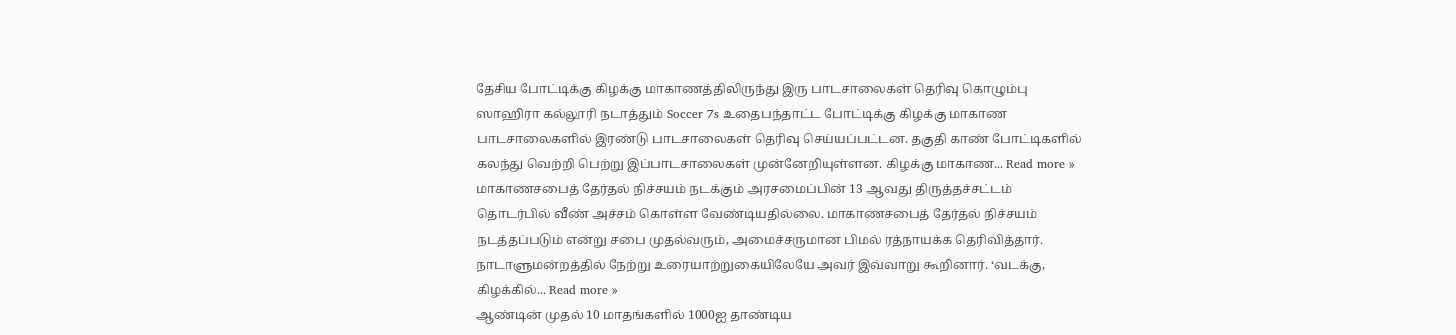தேசிய போட்டிக்கு கிழக்கு மாகாணத்திலிருந்து இரு பாடசாலைகள் தெரிவு கொழும்பு ஸாஹிரா கல்லூரி நடாத்தும் Soccer 7s உதைபந்தாட்ட போட்டிக்கு கிழக்கு மாகாண பாடசாலைகளில் இரண்டு பாடசாலைகள் தெரிவு செய்யப்பட்டன. தகுதி காண் போட்டிகளில் கலந்து வெற்றி பெற்று இப்பாடசாலைகள் முன்னேறியுள்ளன. கிழக்கு மாகாண... Read more »
மாகாணசபைத் தேர்தல் நிச்சயம் நடக்கும் அரசமைப்பின் 13 ஆவது திருத்தச்சட்டம் தொடர்பில் வீண் அச்சம் கொள்ள வேண்டியதில்லை. மாகாணசபைத் தேர்தல் நிச்சயம் நடத்தப்படும் என்று சபை முதல்வரும், அமைச்சருமான பிமல் ரத்நாயக்க தெரிவித்தார். நாடாளுமன்றத்தில் நேற்று உரையாற்றுகையிலேயே அவர் இவ்வாறு கூறினார். ‘வடக்கு, கிழக்கில்... Read more »
ஆண்டின் முதல் 10 மாதங்களில் 1000ஐ தாண்டிய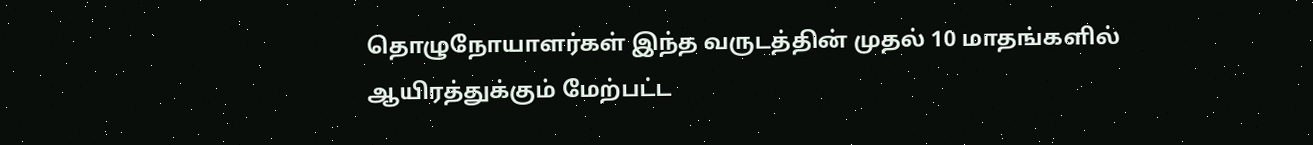தொழுநோயாளர்கள் இந்த வருடத்தின் முதல் 10 மாதங்களில் ஆயிரத்துக்கும் மேற்பட்ட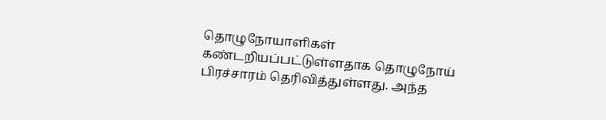தொழுநோயாளிகள் கண்டறியப்பட்டுள்ளதாக தொழுநோய் பிரச்சாரம் தெரிவித்துள்ளது. அந்த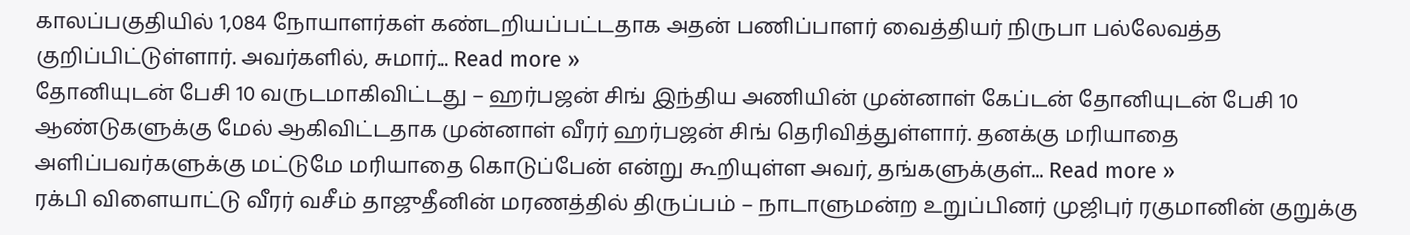காலப்பகுதியில் 1,084 நோயாளர்கள் கண்டறியப்பட்டதாக அதன் பணிப்பாளர் வைத்தியர் நிருபா பல்லேவத்த குறிப்பிட்டுள்ளார். அவர்களில், சுமார்... Read more »
தோனியுடன் பேசி 10 வருடமாகிவிட்டது – ஹர்பஜன் சிங் இந்திய அணியின் முன்னாள் கேப்டன் தோனியுடன் பேசி 10 ஆண்டுகளுக்கு மேல் ஆகிவிட்டதாக முன்னாள் வீரர் ஹர்பஜன் சிங் தெரிவித்துள்ளார். தனக்கு மரியாதை அளிப்பவர்களுக்கு மட்டுமே மரியாதை கொடுப்பேன் என்று கூறியுள்ள அவர், தங்களுக்குள்... Read more »
ரக்பி விளையாட்டு வீரர் வசீம் தாஜுதீனின் மரணத்தில் திருப்பம் – நாடாளுமன்ற உறுப்பினர் முஜிபுர் ரகுமானின் குறுக்கு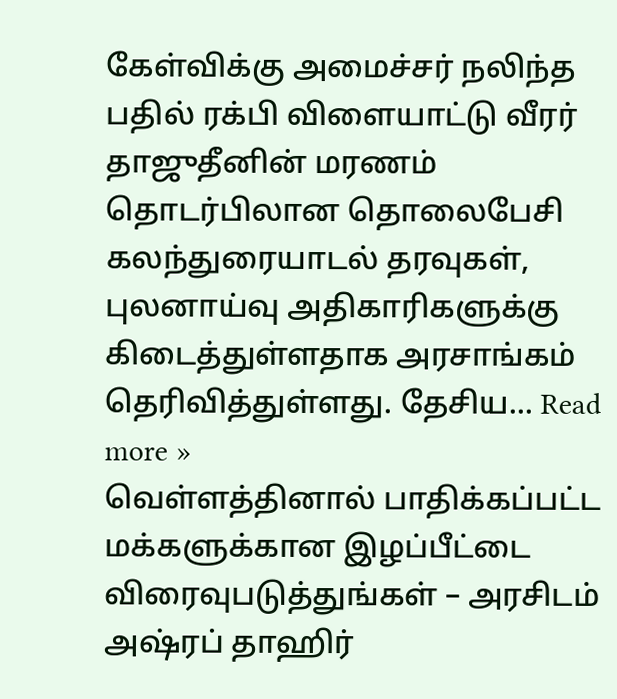கேள்விக்கு அமைச்சர் நலிந்த பதில் ரக்பி விளையாட்டு வீரர் தாஜுதீனின் மரணம் தொடர்பிலான தொலைபேசி கலந்துரையாடல் தரவுகள், புலனாய்வு அதிகாரிகளுக்கு கிடைத்துள்ளதாக அரசாங்கம் தெரிவித்துள்ளது. தேசிய... Read more »
வெள்ளத்தினால் பாதிக்கப்பட்ட மக்களுக்கான இழப்பீட்டை விரைவுபடுத்துங்கள் – அரசிடம் அஷ்ரப் தாஹிர்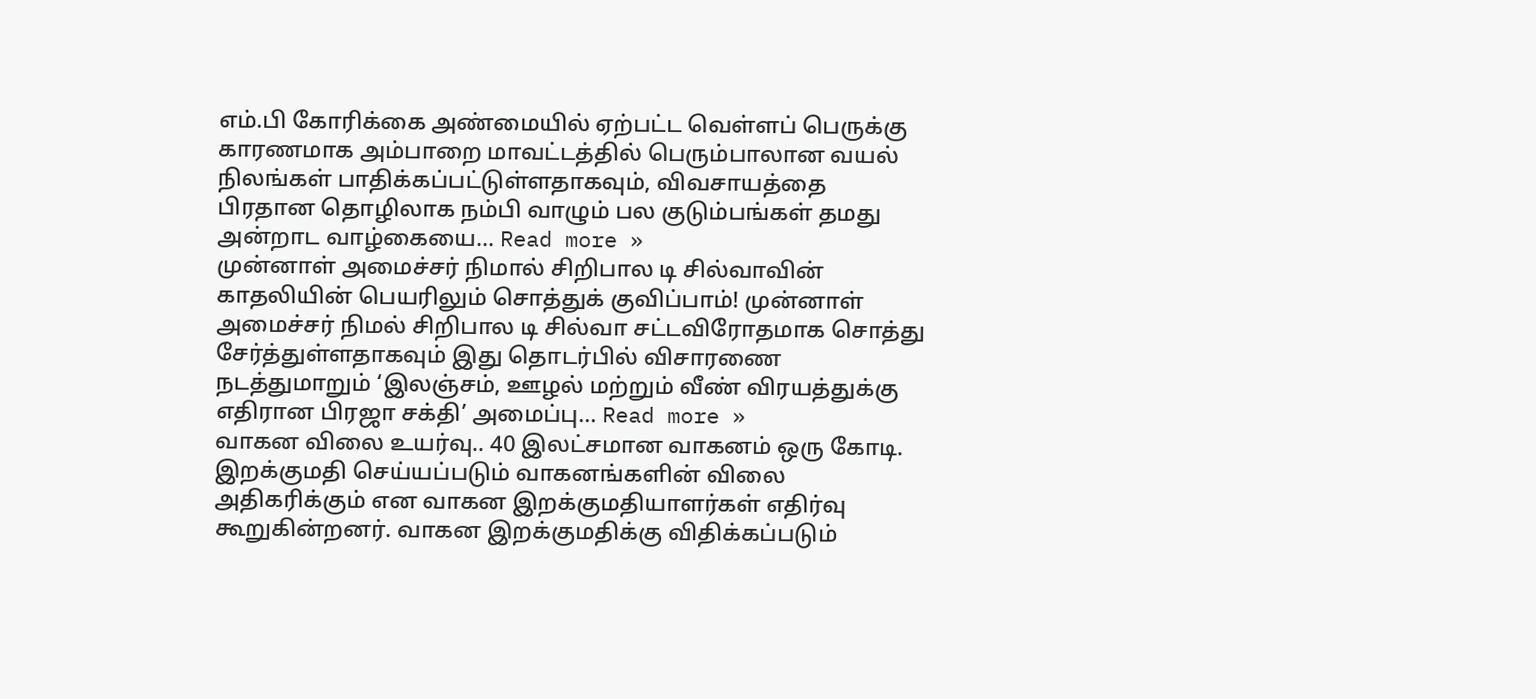எம்.பி கோரிக்கை அண்மையில் ஏற்பட்ட வெள்ளப் பெருக்கு காரணமாக அம்பாறை மாவட்டத்தில் பெரும்பாலான வயல் நிலங்கள் பாதிக்கப்பட்டுள்ளதாகவும், விவசாயத்தை பிரதான தொழிலாக நம்பி வாழும் பல குடும்பங்கள் தமது அன்றாட வாழ்கையை... Read more »
முன்னாள் அமைச்சர் நிமால் சிறிபால டி சில்வாவின் காதலியின் பெயரிலும் சொத்துக் குவிப்பாம்! முன்னாள் அமைச்சர் நிமல் சிறிபால டி சில்வா சட்டவிரோதமாக சொத்து சேர்த்துள்ளதாகவும் இது தொடர்பில் விசாரணை நடத்துமாறும் ‘இலஞ்சம், ஊழல் மற்றும் வீண் விரயத்துக்கு எதிரான பிரஜா சக்தி’ அமைப்பு... Read more »
வாகன விலை உயர்வு.. 40 இலட்சமான வாகனம் ஒரு கோடி. இறக்குமதி செய்யப்படும் வாகனங்களின் விலை அதிகரிக்கும் என வாகன இறக்குமதியாளர்கள் எதிர்வு கூறுகின்றனர். வாகன இறக்குமதிக்கு விதிக்கப்படும்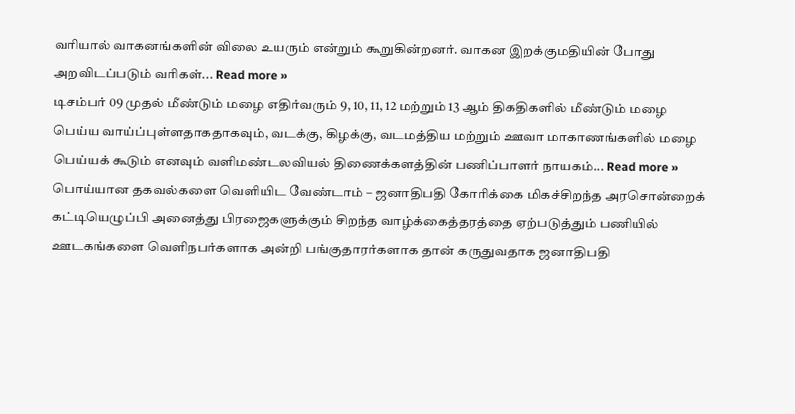வரியால் வாகனங்களின் விலை உயரும் என்றும் கூறுகின்றனர். வாகன இறக்குமதியின் போது அறவிடப்படும் வரிகள்... Read more »
டிசம்பர் 09 முதல் மீண்டும் மழை எதிர்வரும் 9, 10, 11, 12 மற்றும் 13 ஆம் திகதிகளில் மீண்டும் மழை பெய்ய வாய்ப்புள்ளதாகதாகவும், வடக்கு, கிழக்கு, வடமத்திய மற்றும் ஊவா மாகாணங்களில் மழை பெய்யக் கூடும் எனவும் வளிமண்டலவியல் திணைக்களத்தின் பணிப்பாளர் நாயகம்... Read more »
பொய்யான தகவல்களை வெளியிட வேண்டாம் – ஜனாதிபதி கோரிக்கை மிகச்சிறந்த அரசொன்றைக் கட்டியெழுப்பி அனைத்து பிரஜைகளுக்கும் சிறந்த வாழ்க்கைத்தரத்தை ஏற்படுத்தும் பணியில் ஊடகங்களை வெளிநபர்களாக அன்றி பங்குதாரர்களாக தான் கருதுவதாக ஜனாதிபதி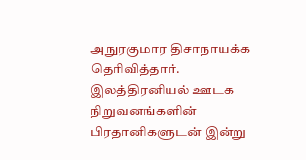அநுரகுமார திசாநாயக்க தெரிவித்தார். இலத்திரனியல் ஊடக நிறுவனங்களின் பிரதானிகளுடன் இன்று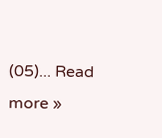(05)... Read more »